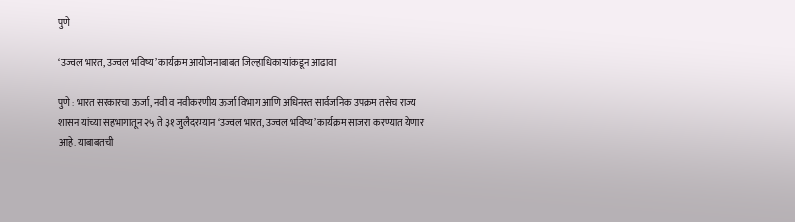पुणे

‘उज्वल भारत, उज्वल भविष्य’ कार्यक्रम आयोजनाबाबत जिल्हाधिकाऱ्यांकडून आढावा

पुणे : भारत सरकारचा ऊर्जा, नवी व नवीकरणीय ऊर्जा विभाग आणि अधिनस्त सार्वजनिक उपक्रम तसेच राज्य शासन यांच्या सहभागातून २५ ते ३१ जुलैदरम्यान ‘उज्वल भारत, उज्वल भविष्य’ कार्यक्रम साजरा करण्यात येणार आहे. याबाबतची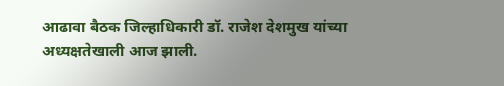आढावा बैठक जिल्हाधिकारी डॉ. राजेश देशमुख यांच्या अध्यक्षतेखाली आज झाली.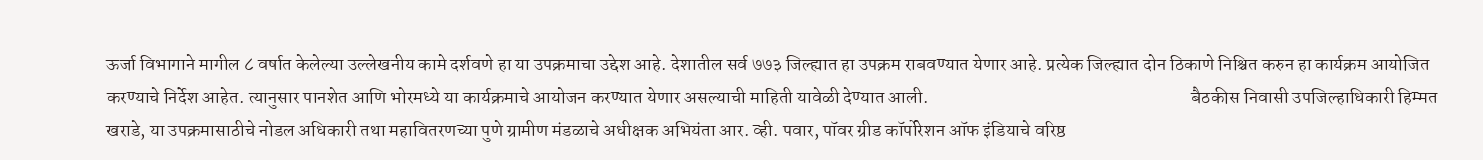ऊर्जा विभागाने मागील ८ वर्षात केलेल्या उल्लेखनीय कामे दर्शवणे हा या उपक्रमाचा उद्देश आहे. देशातील सर्व ७७३ जिल्ह्यात हा उपक्रम राबवण्यात येणार आहे. प्रत्येक जिल्ह्यात दोन ठिकाणे निश्चित करुन हा कार्यक्रम आयोजित करण्याचे निर्देश आहेत. त्यानुसार पानशेत आणि भोरमध्ये या कार्यक्रमाचे आयोजन करण्यात येणार असल्याची माहिती यावेळी देण्यात आली.                                                                       बैठकीस निवासी उपजिल्हाधिकारी हिम्मत खराडे, या उपक्रमासाठीचे नोडल अधिकारी तथा महावितरणच्या पुणे ग्रामीण मंडळाचे अधीक्षक अभियंता आर. व्ही. पवार, पॉवर ग्रीड कॉर्पोरेशन ऑफ इंडियाचे वरिष्ठ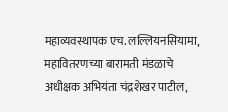महाव्यवस्थापक एच. लल्लियनसियामा, महावितरणच्या बारामती मंडळाचे अधीक्षक अभियंता चंद्रशेखर पाटील,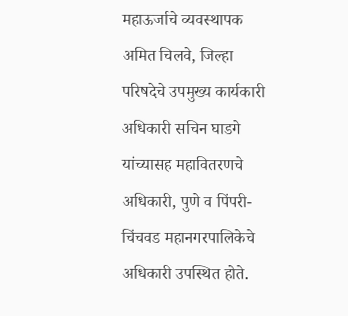महाऊर्जाचे व्यवस्थापक अमित चिलवे, जिल्हा परिषदेचे उपमुख्य कार्यकारी अधिकारी सचिन घाडगे यांच्यासह महावितरणचे अधिकारी, पुणे व पिंपरी-चिंचवड महानगरपालिकेचे अधिकारी उपस्थित होते.